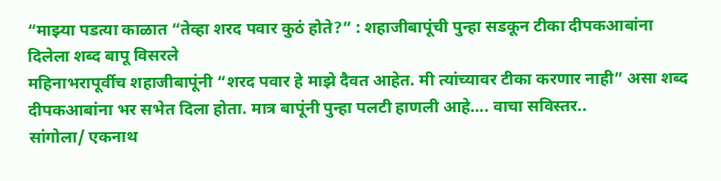“माझ्या पडत्या काळात “तेव्हा शरद पवार कुठं होते?” : शहाजीबापूंची पुन्हा सडकून टीका दीपकआबांना दिलेला शब्द बापू विसरले
महिनाभरापूर्वीच शहाजीबापूंनी “शरद पवार हे माझे दैवत आहेत. मी त्यांच्यावर टीका करणार नाही” असा शब्द दीपकआबांना भर सभेत दिला होता. मात्र बापूंनी पुन्हा पलटी हाणली आहे…. वाचा सविस्तर..
सांगोला/ एकनाथ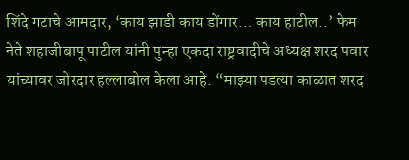शिंदे गटाचे आमदार, ‘काय झाडी काय डोंगार… काय हाटील..’ फेम नेते शहाजीबापू पाटील यांनी पुन्हा एकदा राष्ट्रवादीचे अध्यक्ष शरद पवार यांच्यावर जोरदार हल्लाबोल केला आहे. “माझ्या पडत्या काळात शरद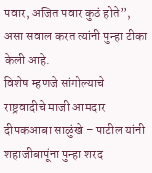पवार, अजित पवार कुठं होते”, असा सवाल करत त्यांनी पुन्हा टीका केली आहे.
विशेष म्हणजे सांगोल्याचे राष्ट्रवादीचे माजी आमदार दीपकआबा साळुंखे – पाटील यांनी शहाजीबापूंना पुन्हा शरद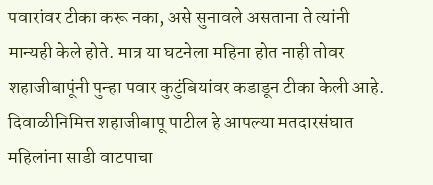पवारांवर टीका करू नका, असे सुनावले असताना ते त्यांनी मान्यही केले होते. मात्र या घटनेला महिना होत नाही तोवर शहाजीबापूंनी पुन्हा पवार कुटुंबियांवर कडाडून टीका केली आहे.
दिवाळीनिमित्त शहाजीबापू पाटील हे आपल्या मतदारसंघात महिलांना साडी वाटपाचा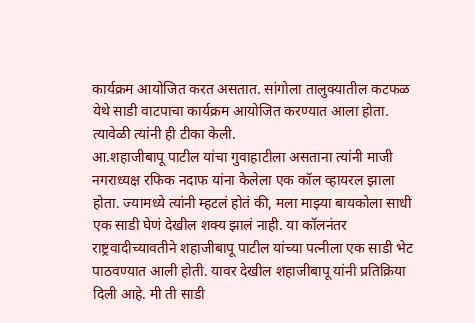कार्यक्रम आयोजित करत असतात. सांगोला तालुक्यातील कटफळ येथे साडी वाटपाचा कार्यक्रम आयोजित करण्यात आला होता. त्यावेळी त्यांनी ही टीका केली.
आ.शहाजीबापू पाटील यांचा गुवाहाटीला असताना त्यांनी माजी नगराध्यक्ष रफिक नदाफ यांना केलेला एक कॉल व्हायरल झाला होता. ज्यामध्ये त्यांनी म्हटलं होतं की, मला माझ्या बायकोला साधी एक साडी घेणं देखील शक्य झालं नाही. या कॉलनंतर राष्ट्रवादीच्यावतीने शहाजीबापू पाटील यांच्या पत्नीला एक साडी भेट पाठवण्यात आली होती. यावर देखील शहाजीबापू यांनी प्रतिक्रिया दिली आहे. मी ती साडी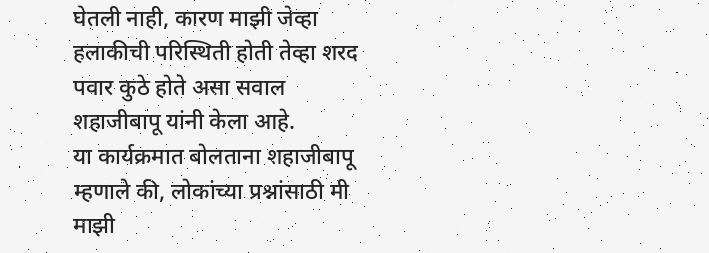घेतली नाही, कारण माझी जेव्हा हलाकीची परिस्थिती होती तेव्हा शरद पवार कुठे होते असा सवाल शहाजीबापू यांनी केला आहे.
या कार्यक्रमात बोलताना शहाजीबापू म्हणाले की, लोकांच्या प्रश्नांसाठी मी माझी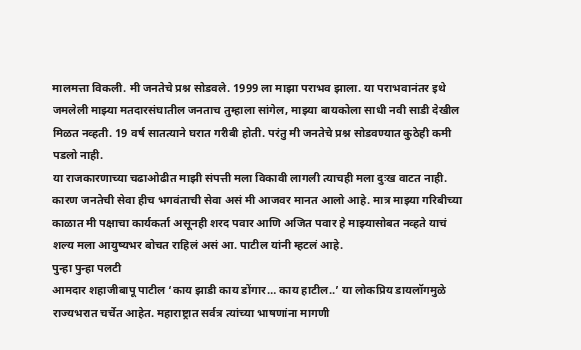मालमत्ता विकली. मी जनतेचे प्रश्न सोडवले. 1999 ला माझा पराभव झाला. या पराभवानंतर इथे जमलेली माझ्या मतदारसंघातील जनताच तुम्हाला सांगेल, माझ्या बायकोला साधी नवी साडी देखील मिळत नव्हती. 19 वर्ष सातत्याने घरात गरीबी होती. परंतु मी जनतेचे प्रश्न सोडवण्यात कुठेही कमी पडलो नाही.
या राजकारणाच्या चढाओढीत माझी संपत्ती मला विकावी लागली त्याचही मला दुःख वाटत नाही. कारण जनतेची सेवा हीच भगवंताची सेवा असं मी आजवर मानत आलो आहे. मात्र माझ्या गरिबीच्या काळात मी पक्षाचा कार्यकर्ता असूनही शरद पवार आणि अजित पवार हे माझ्यासोबत नव्हते याचं शल्य मला आयुष्यभर बोचत राहिलं असं आ. पाटील यांनी म्हटलं आहे.
पुन्हा पुन्हा पलटी
आमदार शहाजीबापू पाटील ‘काय झाडी काय डोंगार… काय हाटील..’ या लोकप्रिय डायलॉगमुळे राज्यभरात चर्चेत आहेत. महाराष्ट्रात सर्वत्र त्यांच्या भाषणांना मागणी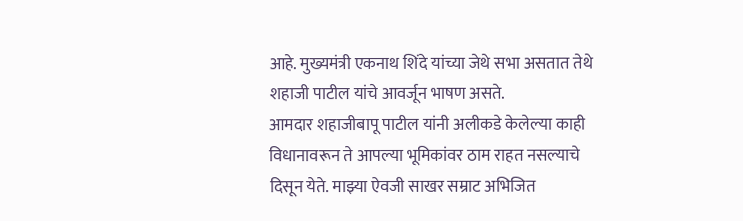आहे. मुख्यमंत्री एकनाथ शिंदे यांच्या जेथे सभा असतात तेथे शहाजी पाटील यांचे आवर्जून भाषण असते.
आमदार शहाजीबापू पाटील यांनी अलीकडे केलेल्या काही विधानावरून ते आपल्या भूमिकांवर ठाम राहत नसल्याचे दिसून येते. माझ्या ऐवजी साखर सम्राट अभिजित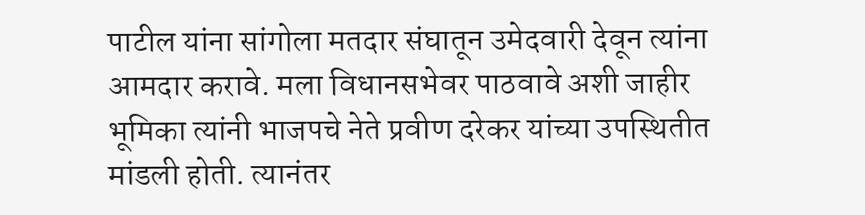पाटील यांना सांगोला मतदार संघातून उमेदवारी देवून त्यांना आमदार करावे. मला विधानसभेवर पाठवावे अशी जाहीर भूमिका त्यांनी भाजपचे नेते प्रवीण दरेकर यांच्या उपस्थितीत मांडली होती. त्यानंतर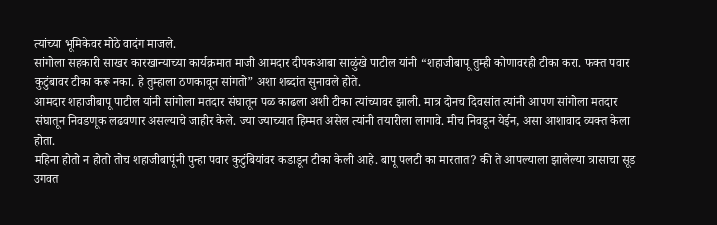त्यांच्या भूमिकेवर मोठे वादंग माजले.
सांगोला सहकारी साखर कारखान्याच्या कार्यक्रमात माजी आमदार दीपकआबा साळुंखे पाटील यांनी “शहाजीबापू तुम्ही कोणावरही टीका करा. फक्त पवार कुटुंबावर टीका करू नका. हे तुम्हाला ठणकावून सांगतो” अशा शब्दांत सुनावले होते.
आमदार शहाजीबापू पाटील यांनी सांगोला मतदार संघातून पळ काढला अशी टीका त्यांच्यावर झाली. मात्र दोनच दिवसांत त्यांनी आपण सांगोला मतदार संघातून निवडणूक लढवणार असल्याचे जाहीर केले. ज्या ज्याच्यात हिम्मत असेल त्यांनी तयारीला लागावे. मीच निवडून येईन, असा आशावाद व्यक्त केला होता.
महिना होतो न होतो तोच शहाजीबापूंनी पुन्हा पवार कुटुंबियांवर कडाडून टीका केली आहे. बापू पलटी का मारतात? की ते आपल्याला झालेल्या त्रासाचा सूड उगवत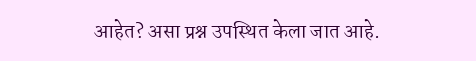आहेत? असा प्रश्न उपस्थित केला जात आहे.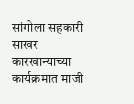सांगोला सहकारी साखर कारखान्याच्या कार्यक्रमात माजी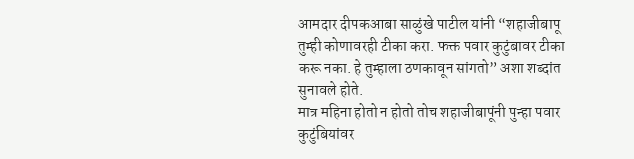आमदार दीपकआबा साळुंखे पाटील यांनी “शहाजीबापू तुम्ही कोणावरही टीका करा. फक्त पवार कुटुंबावर टीका करू नका. हे तुम्हाला ठणकावून सांगतो” अशा शब्दांत सुनावले होते.
मात्र महिना होतो न होतो तोच शहाजीबापूंनी पुन्हा पवार कुटुंबियांवर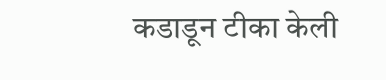कडाडून टीका केली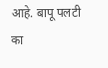आहे. बापू पलटी का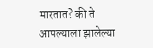मारतात? की ते आपल्याला झालेल्या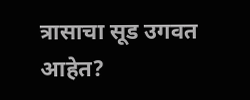त्रासाचा सूड उगवत आहेत?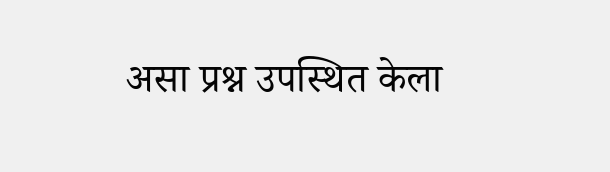असा प्रश्न उपस्थित केला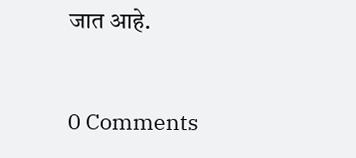जात आहे.


0 Comments